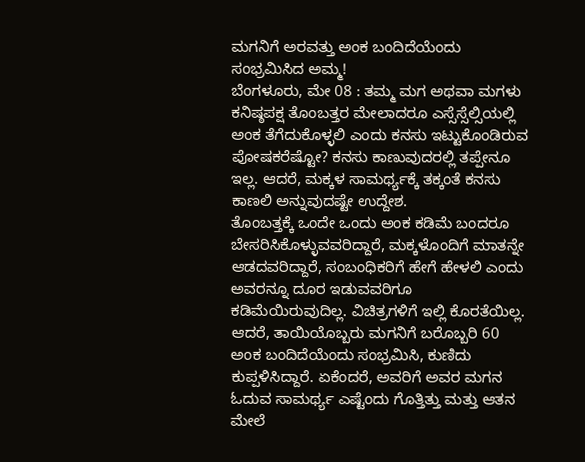ಮಗನಿಗೆ ಅರವತ್ತು ಅಂಕ ಬಂದಿದೆಯೆಂದು ಸಂಭ್ರಮಿಸಿದ ಅಮ್ಮ!
ಬೆಂಗಳೂರು, ಮೇ 08 : ತಮ್ಮ ಮಗ ಅಥವಾ ಮಗಳು ಕನಿಷ್ಠಪಕ್ಷ ತೊಂಬತ್ತರ ಮೇಲಾದರೂ ಎಸ್ಸೆಸ್ಸೆಲ್ಸಿಯಲ್ಲಿ ಅಂಕ ತೆಗೆದುಕೊಳ್ಳಲಿ ಎಂದು ಕನಸು ಇಟ್ಟುಕೊಂಡಿರುವ ಪೋಷಕರೆಷ್ಟೋ? ಕನಸು ಕಾಣುವುದರಲ್ಲಿ ತಪ್ಪೇನೂ ಇಲ್ಲ. ಆದರೆ, ಮಕ್ಕಳ ಸಾಮರ್ಥ್ಯಕ್ಕೆ ತಕ್ಕಂತೆ ಕನಸು ಕಾಣಲಿ ಅನ್ನುವುದಷ್ಟೇ ಉದ್ದೇಶ.
ತೊಂಬತ್ತಕ್ಕೆ ಒಂದೇ ಒಂದು ಅಂಕ ಕಡಿಮೆ ಬಂದರೂ ಬೇಸರಿಸಿಕೊಳ್ಳುವವರಿದ್ದಾರೆ, ಮಕ್ಕಳೊಂದಿಗೆ ಮಾತನ್ನೇ ಆಡದವರಿದ್ದಾರೆ, ಸಂಬಂಧಿಕರಿಗೆ ಹೇಗೆ ಹೇಳಲಿ ಎಂದು ಅವರನ್ನೂ ದೂರ ಇಡುವವರಿಗೂ ಕಡಿಮೆಯಿರುವುದಿಲ್ಲ. ವಿಚಿತ್ರಗಳಿಗೆ ಇಲ್ಲಿ ಕೊರತೆಯಿಲ್ಲ.
ಆದರೆ, ತಾಯಿಯೊಬ್ಬರು ಮಗನಿಗೆ ಬರೊಬ್ಬರಿ 60 ಅಂಕ ಬಂದಿದೆಯೆಂದು ಸಂಭ್ರಮಿಸಿ, ಕುಣಿದು ಕುಪ್ಪಳಿಸಿದ್ದಾರೆ. ಏಕೆಂದರೆ, ಅವರಿಗೆ ಅವರ ಮಗನ ಓದುವ ಸಾಮರ್ಥ್ಯ ಎಷ್ಟೆಂದು ಗೊತ್ತಿತ್ತು ಮತ್ತು ಆತನ ಮೇಲೆ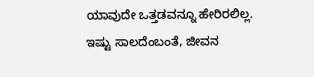ಯಾವುದೇ ಒತ್ತಡವನ್ನೂ ಹೇರಿರಲಿಲ್ಲ. ಇಷ್ಟು ಸಾಲದೆಂಬಂತೆ, ಜೀವನ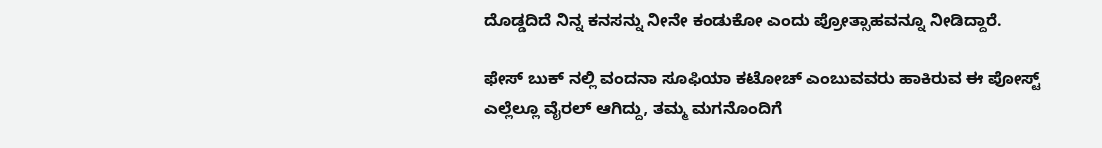ದೊಡ್ಡದಿದೆ ನಿನ್ನ ಕನಸನ್ನು ನೀನೇ ಕಂಡುಕೋ ಎಂದು ಪ್ರೋತ್ಸಾಹವನ್ನೂ ನೀಡಿದ್ದಾರೆ.

ಫೇಸ್ ಬುಕ್ ನಲ್ಲಿ ವಂದನಾ ಸೂಫಿಯಾ ಕಟೋಚ್ ಎಂಬುವವರು ಹಾಕಿರುವ ಈ ಪೋಸ್ಟ್ ಎಲ್ಲೆಲ್ಲೂ ವೈರಲ್ ಆಗಿದ್ದು, ತಮ್ಮ ಮಗನೊಂದಿಗೆ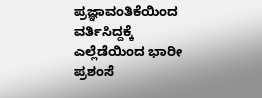ಪ್ರಜ್ಞಾವಂತಿಕೆಯಿಂದ ವರ್ತಿಸಿದ್ದಕ್ಕೆ ಎಲ್ಲೆಡೆಯಿಂದ ಭಾರೀ ಪ್ರಶಂಸೆ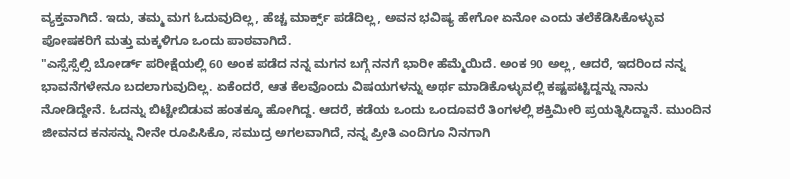ವ್ಯಕ್ತವಾಗಿದೆ. ಇದು, ತಮ್ಮ ಮಗ ಓದುವುದಿಲ್ಲ, ಹೆಚ್ಚ ಮಾರ್ಕ್ಸ್ ಪಡೆದಿಲ್ಲ, ಅವನ ಭವಿಷ್ಯ ಹೇಗೋ ಏನೋ ಎಂದು ತಲೆಕೆಡಿಸಿಕೊಳ್ಳುವ ಪೋಷಕರಿಗೆ ಮತ್ತು ಮಕ್ಕಳಿಗೂ ಒಂದು ಪಾಠವಾಗಿದೆ.
"ಎಸ್ಸೆಸ್ಸೆಲ್ಸಿ ಬೋರ್ಡ್ ಪರೀಕ್ಷೆಯಲ್ಲಿ 60 ಅಂಕ ಪಡೆದ ನನ್ನ ಮಗನ ಬಗ್ಗೆ ನನಗೆ ಭಾರೀ ಹೆಮ್ಮೆಯಿದೆ. ಅಂಕ 90 ಅಲ್ಲ, ಆದರೆ, ಇದರಿಂದ ನನ್ನ ಭಾವನೆಗಳೇನೂ ಬದಲಾಗುವುದಿಲ್ಲ. ಏಕೆಂದರೆ, ಆತ ಕೆಲವೊಂದು ವಿಷಯಗಳನ್ನು ಅರ್ಥ ಮಾಡಿಕೊಳ್ಳುವಲ್ಲಿ ಕಷ್ಟಪಟ್ಟಿದ್ದನ್ನು ನಾನು ನೋಡಿದ್ದೇನೆ. ಓದನ್ನು ಬಿಟ್ಟೇಬಿಡುವ ಹಂತಕ್ಕೂ ಹೋಗಿದ್ದ. ಆದರೆ, ಕಡೆಯ ಒಂದು ಒಂದೂವರೆ ತಿಂಗಳಲ್ಲಿ ಶಕ್ತಿಮೀರಿ ಪ್ರಯತ್ನಿಸಿದ್ದಾನೆ. ಮುಂದಿನ ಜೀವನದ ಕನಸನ್ನು ನೀನೇ ರೂಪಿಸಿಕೊ, ಸಮುದ್ರ ಅಗಲವಾಗಿದೆ, ನನ್ನ ಪ್ರೀತಿ ಎಂದಿಗೂ ನಿನಗಾಗಿ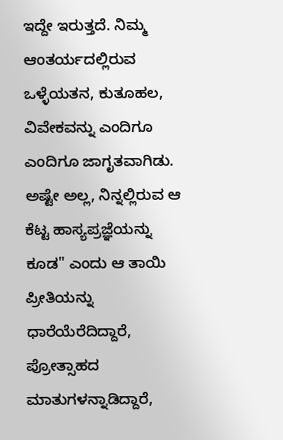ಇದ್ದೇ ಇರುತ್ತದೆ. ನಿಮ್ಮ ಆಂತರ್ಯದಲ್ಲಿರುವ ಒಳ್ಳೆಯತನ, ಕುತೂಹಲ, ವಿವೇಕವನ್ನು ಎಂದಿಗೂ ಎಂದಿಗೂ ಜಾಗೃತವಾಗಿಡು. ಅಷ್ಟೇ ಅಲ್ಲ, ನಿನ್ನಲ್ಲಿರುವ ಆ ಕೆಟ್ಟ ಹಾಸ್ಯಪ್ರಜ್ಞೆಯನ್ನು ಕೂಡ" ಎಂದು ಆ ತಾಯಿ ಪ್ರೀತಿಯನ್ನು ಧಾರೆಯೆರೆದಿದ್ದಾರೆ, ಪ್ರೋತ್ಸಾಹದ ಮಾತುಗಳನ್ನಾಡಿದ್ದಾರೆ,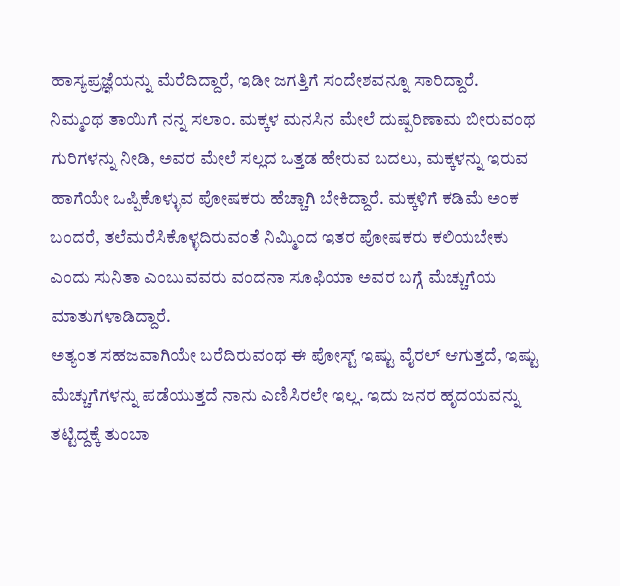ಹಾಸ್ಯಪ್ರಜ್ಞೆಯನ್ನು ಮೆರೆದಿದ್ದಾರೆ, ಇಡೀ ಜಗತ್ತಿಗೆ ಸಂದೇಶವನ್ನೂ ಸಾರಿದ್ದಾರೆ.
ನಿಮ್ಮಂಥ ತಾಯಿಗೆ ನನ್ನ ಸಲಾಂ. ಮಕ್ಕಳ ಮನಸಿನ ಮೇಲೆ ದುಷ್ಪರಿಣಾಮ ಬೀರುವಂಥ ಗುರಿಗಳನ್ನು ನೀಡಿ, ಅವರ ಮೇಲೆ ಸಲ್ಲದ ಒತ್ತಡ ಹೇರುವ ಬದಲು, ಮಕ್ಕಳನ್ನು ಇರುವ ಹಾಗೆಯೇ ಒಪ್ಪಿಕೊಳ್ಳುವ ಪೋಷಕರು ಹೆಚ್ಚಾಗಿ ಬೇಕಿದ್ದಾರೆ. ಮಕ್ಕಳಿಗೆ ಕಡಿಮೆ ಅಂಕ ಬಂದರೆ, ತಲೆಮರೆಸಿಕೊಳ್ಳದಿರುವಂತೆ ನಿಮ್ಮಿಂದ ಇತರ ಪೋಷಕರು ಕಲಿಯಬೇಕು ಎಂದು ಸುನಿತಾ ಎಂಬುವವರು ವಂದನಾ ಸೂಫಿಯಾ ಅವರ ಬಗ್ಗೆ ಮೆಚ್ಚುಗೆಯ ಮಾತುಗಳಾಡಿದ್ದಾರೆ.
ಅತ್ಯಂತ ಸಹಜವಾಗಿಯೇ ಬರೆದಿರುವಂಥ ಈ ಪೋಸ್ಟ್ ಇಷ್ಟು ವೈರಲ್ ಆಗುತ್ತದೆ, ಇಷ್ಟು ಮೆಚ್ಚುಗೆಗಳನ್ನು ಪಡೆಯುತ್ತದೆ ನಾನು ಎಣಿಸಿರಲೇ ಇಲ್ಲ. ಇದು ಜನರ ಹೃದಯವನ್ನು ತಟ್ಟಿದ್ದಕ್ಕೆ ತುಂಬಾ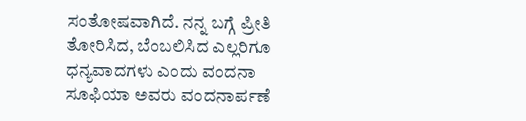ಸಂತೋಷವಾಗಿದೆ. ನನ್ನ ಬಗ್ಗೆ ಪ್ರೀತಿ ತೋರಿಸಿದ, ಬೆಂಬಲಿಸಿದ ಎಲ್ಲರಿಗೂ ಧನ್ಯವಾದಗಳು ಎಂದು ವಂದನಾ ಸೂಫಿಯಾ ಅವರು ವಂದನಾರ್ಪಣೆ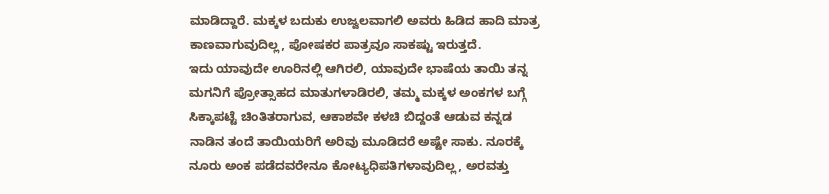ಮಾಡಿದ್ದಾರೆ. ಮಕ್ಕಳ ಬದುಕು ಉಜ್ವಲವಾಗಲಿ ಅವರು ಹಿಡಿದ ಹಾದಿ ಮಾತ್ರ ಕಾಣವಾಗುವುದಿಲ್ಲ, ಪೋಷಕರ ಪಾತ್ರವೂ ಸಾಕಷ್ಟು ಇರುತ್ತದೆ.
ಇದು ಯಾವುದೇ ಊರಿನಲ್ಲಿ ಆಗಿರಲಿ, ಯಾವುದೇ ಭಾಷೆಯ ತಾಯಿ ತನ್ನ ಮಗನಿಗೆ ಪ್ರೋತ್ಸಾಹದ ಮಾತುಗಳಾಡಿರಲಿ, ತಮ್ಮ ಮಕ್ಕಳ ಅಂಕಗಳ ಬಗ್ಗೆ ಸಿಕ್ಕಾಪಟ್ಟೆ ಚಿಂತಿತರಾಗುವ, ಆಕಾಶವೇ ಕಳಚಿ ಬಿದ್ದಂತೆ ಆಡುವ ಕನ್ನಡ ನಾಡಿನ ತಂದೆ ತಾಯಿಯರಿಗೆ ಅರಿವು ಮೂಡಿದರೆ ಅಷ್ಟೇ ಸಾಕು. ನೂರಕ್ಕೆ ನೂರು ಅಂಕ ಪಡೆದವರೇನೂ ಕೋಟ್ಯಧಿಪತಿಗಳಾವುದಿಲ್ಲ, ಅರವತ್ತು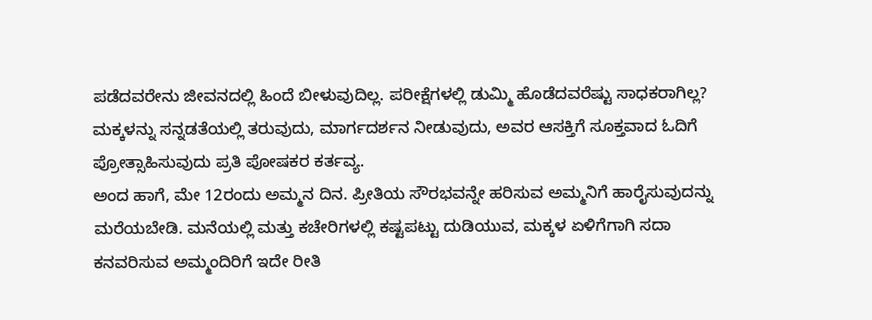ಪಡೆದವರೇನು ಜೀವನದಲ್ಲಿ ಹಿಂದೆ ಬೀಳುವುದಿಲ್ಲ. ಪರೀಕ್ಷೆಗಳಲ್ಲಿ ಡುಮ್ಮಿ ಹೊಡೆದವರೆಷ್ಟು ಸಾಧಕರಾಗಿಲ್ಲ? ಮಕ್ಕಳನ್ನು ಸನ್ನಡತೆಯಲ್ಲಿ ತರುವುದು, ಮಾರ್ಗದರ್ಶನ ನೀಡುವುದು, ಅವರ ಆಸಕ್ತಿಗೆ ಸೂಕ್ತವಾದ ಓದಿಗೆ ಪ್ರೋತ್ಸಾಹಿಸುವುದು ಪ್ರತಿ ಪೋಷಕರ ಕರ್ತವ್ಯ.
ಅಂದ ಹಾಗೆ, ಮೇ 12ರಂದು ಅಮ್ಮನ ದಿನ. ಪ್ರೀತಿಯ ಸೌರಭವನ್ನೇ ಹರಿಸುವ ಅಮ್ಮನಿಗೆ ಹಾರೈಸುವುದನ್ನು ಮರೆಯಬೇಡಿ. ಮನೆಯಲ್ಲಿ ಮತ್ತು ಕಚೇರಿಗಳಲ್ಲಿ ಕಷ್ಟಪಟ್ಟು ದುಡಿಯುವ, ಮಕ್ಕಳ ಏಳಿಗೆಗಾಗಿ ಸದಾ ಕನವರಿಸುವ ಅಮ್ಮಂದಿರಿಗೆ ಇದೇ ರೀತಿ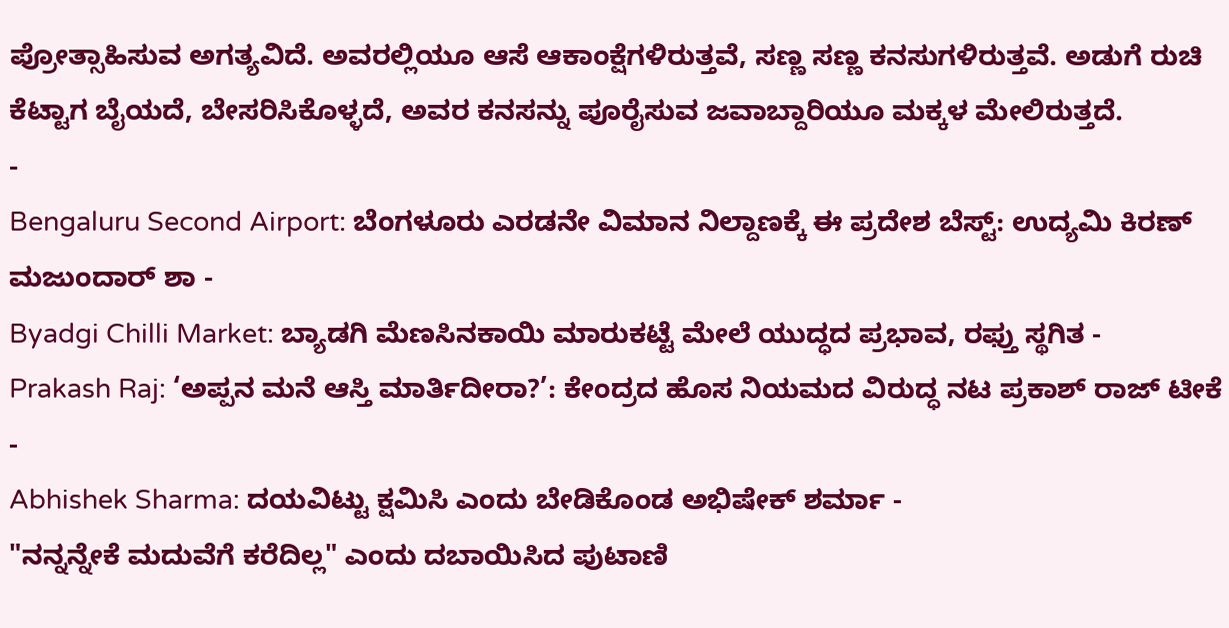ಪ್ರೋತ್ಸಾಹಿಸುವ ಅಗತ್ಯವಿದೆ. ಅವರಲ್ಲಿಯೂ ಆಸೆ ಆಕಾಂಕ್ಷೆಗಳಿರುತ್ತವೆ, ಸಣ್ಣ ಸಣ್ಣ ಕನಸುಗಳಿರುತ್ತವೆ. ಅಡುಗೆ ರುಚಿ ಕೆಟ್ಟಾಗ ಬೈಯದೆ, ಬೇಸರಿಸಿಕೊಳ್ಳದೆ, ಅವರ ಕನಸನ್ನು ಪೂರೈಸುವ ಜವಾಬ್ದಾರಿಯೂ ಮಕ್ಕಳ ಮೇಲಿರುತ್ತದೆ.
-
Bengaluru Second Airport: ಬೆಂಗಳೂರು ಎರಡನೇ ವಿಮಾನ ನಿಲ್ದಾಣಕ್ಕೆ ಈ ಪ್ರದೇಶ ಬೆಸ್ಟ್: ಉದ್ಯಮಿ ಕಿರಣ್ ಮಜುಂದಾರ್ ಶಾ -
Byadgi Chilli Market: ಬ್ಯಾಡಗಿ ಮೆಣಸಿನಕಾಯಿ ಮಾರುಕಟ್ಟೆ ಮೇಲೆ ಯುದ್ಧದ ಪ್ರಭಾವ, ರಫ್ತು ಸ್ಥಗಿತ -
Prakash Raj: ‘ಅಪ್ಪನ ಮನೆ ಆಸ್ತಿ ಮಾರ್ತಿದೀರಾ?’: ಕೇಂದ್ರದ ಹೊಸ ನಿಯಮದ ವಿರುದ್ಧ ನಟ ಪ್ರಕಾಶ್ ರಾಜ್ ಟೀಕೆ -
Abhishek Sharma: ದಯವಿಟ್ಟು ಕ್ಷಮಿಸಿ ಎಂದು ಬೇಡಿಕೊಂಡ ಅಭಿಷೇಕ್ ಶರ್ಮಾ -
"ನನ್ನನ್ನೇಕೆ ಮದುವೆಗೆ ಕರೆದಿಲ್ಲ" ಎಂದು ದಬಾಯಿಸಿದ ಪುಟಾಣಿ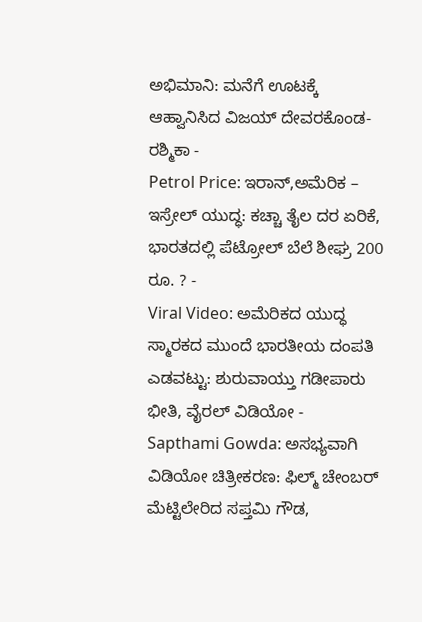ಅಭಿಮಾನಿ: ಮನೆಗೆ ಊಟಕ್ಕೆ ಆಹ್ವಾನಿಸಿದ ವಿಜಯ್ ದೇವರಕೊಂಡ-ರಶ್ಮಿಕಾ -
Petrol Price: ಇರಾನ್,ಅಮೆರಿಕ – ಇಸ್ರೇಲ್ ಯುದ್ಧ: ಕಚ್ಚಾ ತೈಲ ದರ ಏರಿಕೆ, ಭಾರತದಲ್ಲಿ ಪೆಟ್ರೋಲ್ ಬೆಲೆ ಶೀಘ್ರ 200 ರೂ. ? -
Viral Video: ಅಮೆರಿಕದ ಯುದ್ಧ ಸ್ಮಾರಕದ ಮುಂದೆ ಭಾರತೀಯ ದಂಪತಿ ಎಡವಟ್ಟು: ಶುರುವಾಯ್ತು ಗಡೀಪಾರು ಭೀತಿ, ವೈರಲ್ ವಿಡಿಯೋ -
Sapthami Gowda: ಅಸಭ್ಯವಾಗಿ ವಿಡಿಯೋ ಚಿತ್ರೀಕರಣ: ಫಿಲ್ಮ್ ಚೇಂಬರ್ ಮೆಟ್ಟಿಲೇರಿದ ಸಪ್ತಮಿ ಗೌಡ,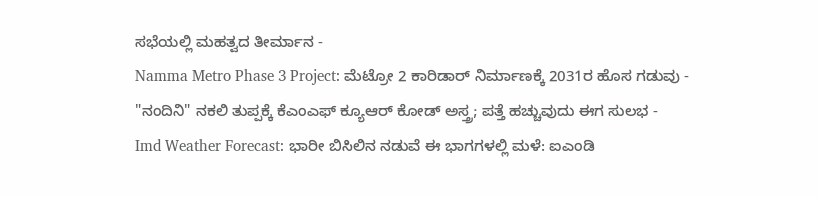ಸಭೆಯಲ್ಲಿ ಮಹತ್ವದ ತೀರ್ಮಾನ -
Namma Metro Phase 3 Project: ಮೆಟ್ರೋ 2 ಕಾರಿಡಾರ್ ನಿರ್ಮಾಣಕ್ಕೆ 2031ರ ಹೊಸ ಗಡುವು -
"ನಂದಿನಿ" ನಕಲಿ ತುಪ್ಪಕ್ಕೆ ಕೆಎಂಎಫ್ ಕ್ಯೂಆರ್ ಕೋಡ್ ಅಸ್ತ್ರ; ಪತ್ತೆ ಹಚ್ಚುವುದು ಈಗ ಸುಲಭ -
Imd Weather Forecast: ಭಾರೀ ಬಿಸಿಲಿನ ನಡುವೆ ಈ ಭಾಗಗಳಲ್ಲಿ ಮಳೆ: ಐಎಂಡಿ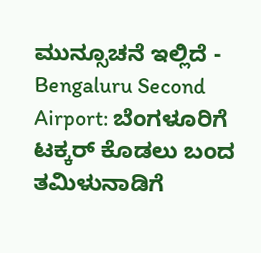ಮುನ್ಸೂಚನೆ ಇಲ್ಲಿದೆ -
Bengaluru Second Airport: ಬೆಂಗಳೂರಿಗೆ ಟಕ್ಕರ್ ಕೊಡಲು ಬಂದ ತಮಿಳುನಾಡಿಗೆ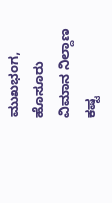ಮುಖಭಂಗ, ಹೊಸೂರು ವಿಮಾನ ನಿಲ್ದಾಣ ಕಷ್ಟ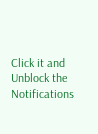Click it and Unblock the Notifications